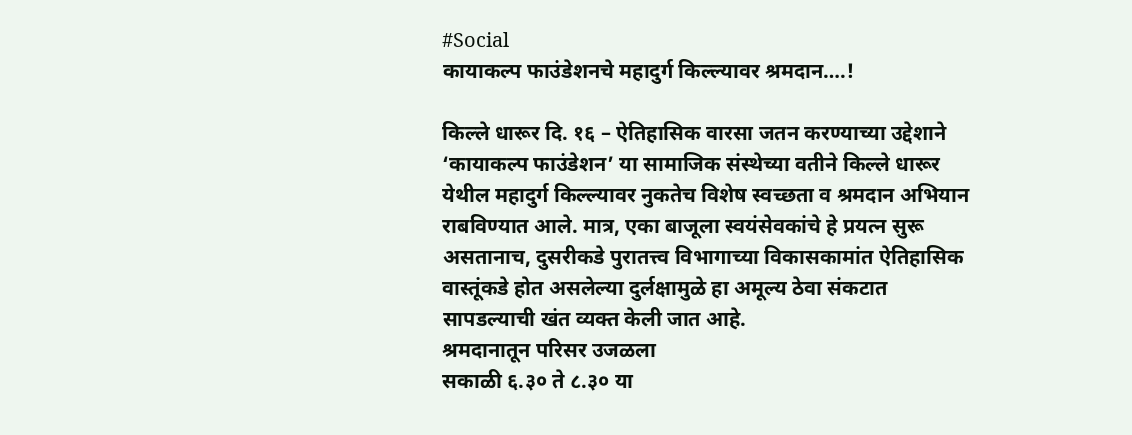#Social
कायाकल्प फाउंडेशनचे महादुर्ग किल्ल्यावर श्रमदान….!

किल्ले धारूर दि. १६ – ऐतिहासिक वारसा जतन करण्याच्या उद्देशाने ‘कायाकल्प फाउंडेशन’ या सामाजिक संस्थेच्या वतीने किल्ले धारूर येथील महादुर्ग किल्ल्यावर नुकतेच विशेष स्वच्छता व श्रमदान अभियान राबविण्यात आले. मात्र, एका बाजूला स्वयंसेवकांचे हे प्रयत्न सुरू असतानाच, दुसरीकडे पुरातत्त्व विभागाच्या विकासकामांत ऐतिहासिक वास्तूंकडे होत असलेल्या दुर्लक्षामुळे हा अमूल्य ठेवा संकटात सापडल्याची खंत व्यक्त केली जात आहे.
श्रमदानातून परिसर उजळला
सकाळी ६.३० ते ८.३० या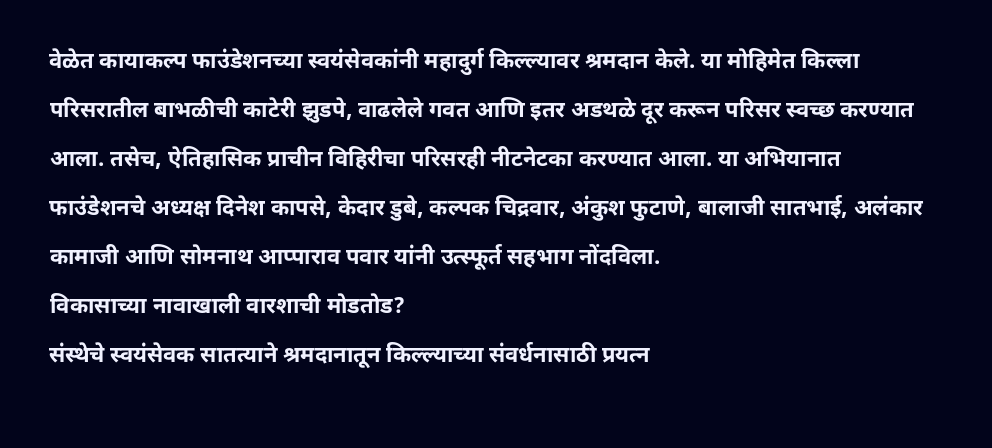वेळेत कायाकल्प फाउंडेशनच्या स्वयंसेवकांनी महादुर्ग किल्ल्यावर श्रमदान केले. या मोहिमेत किल्ला परिसरातील बाभळीची काटेरी झुडपे, वाढलेले गवत आणि इतर अडथळे दूर करून परिसर स्वच्छ करण्यात आला. तसेच, ऐतिहासिक प्राचीन विहिरीचा परिसरही नीटनेटका करण्यात आला. या अभियानात फाउंडेशनचे अध्यक्ष दिनेश कापसे, केदार डुबे, कल्पक चिद्रवार, अंकुश फुटाणे, बालाजी सातभाई, अलंकार कामाजी आणि सोमनाथ आप्पाराव पवार यांनी उत्स्फूर्त सहभाग नोंदविला.
विकासाच्या नावाखाली वारशाची मोडतोड?
संस्थेचे स्वयंसेवक सातत्याने श्रमदानातून किल्ल्याच्या संवर्धनासाठी प्रयत्न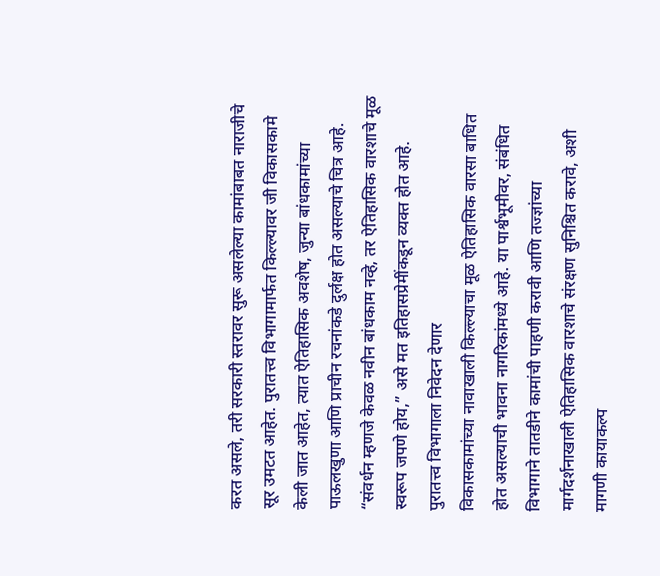करत असले, तरी सरकारी स्तरावर सुरू असलेल्या कामांबाबत नाराजीचे सूर उमटत आहेत. पुरातत्त्व विभागामार्फत किल्ल्यावर जी विकासकामे केली जात आहेत, त्यात ऐतिहासिक अवशेष, जुन्या बांधकामांच्या पाऊलखुणा आणि प्राचीन रचनांकडे दुर्लक्ष होत असल्याचे चित्र आहे. “संवर्धन म्हणजे केवळ नवीन बांधकाम नव्हे, तर ऐतिहासिक वारशाचे मूळ स्वरूप जपणे होय,” असे मत इतिहासप्रेमींकडून व्यक्त होत आहे.
पुरातत्त्व विभागाला निवेदन देणार
विकासकामांच्या नावाखाली किल्ल्याचा मूळ ऐतिहासिक वारसा बाधित होत असल्याची भावना नागरिकांमध्ये आहे. या पार्श्वभूमीवर, संबंधित विभागाने तातडीने कामांची पाहणी करावी आणि तज्ज्ञांच्या मार्गदर्शनाखाली ऐतिहासिक वारशाचे संरक्षण सुनिश्चित करावे, अशी मागणी कायाकल्प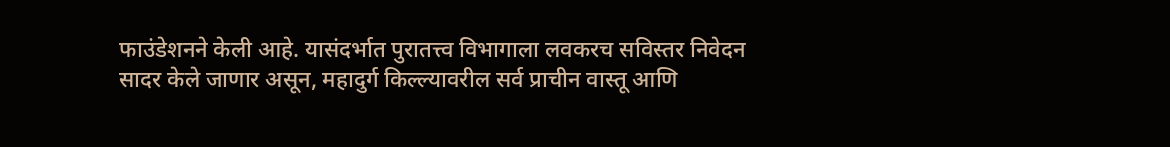फाउंडेशनने केली आहे. यासंदर्भात पुरातत्त्व विभागाला लवकरच सविस्तर निवेदन सादर केले जाणार असून, महादुर्ग किल्ल्यावरील सर्व प्राचीन वास्तू आणि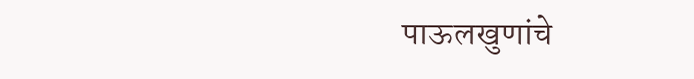पाऊलखुणांचे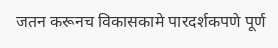जतन करूनच विकासकामे पारदर्शकपणे पूर्ण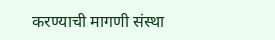करण्याची मागणी संस्था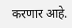करणार आहे.